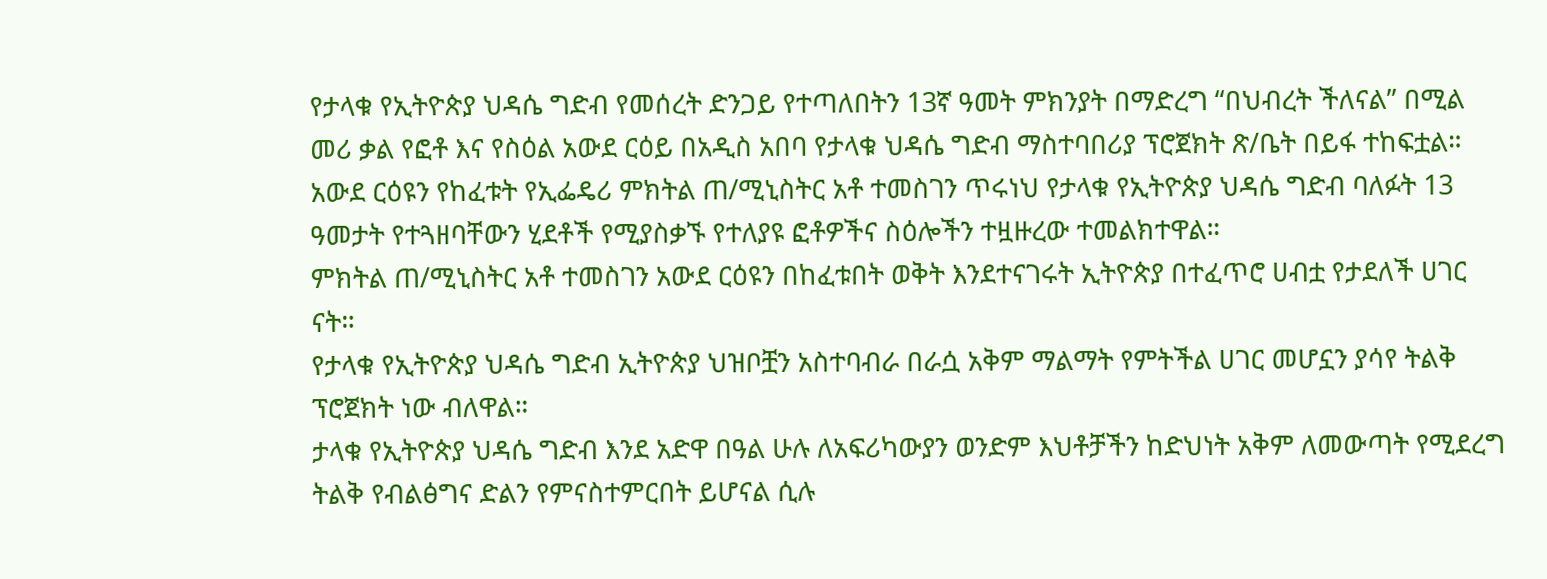የታላቁ የኢትዮጵያ ህዳሴ ግድብ የመሰረት ድንጋይ የተጣለበትን 13ኛ ዓመት ምክንያት በማድረግ “በህብረት ችለናል” በሚል መሪ ቃል የፎቶ እና የስዕል አውደ ርዕይ በአዲስ አበባ የታላቁ ህዳሴ ግድብ ማስተባበሪያ ፕሮጀክት ጽ/ቤት በይፋ ተከፍቷል።
አውደ ርዕዩን የከፈቱት የኢፌዴሪ ምክትል ጠ/ሚኒስትር አቶ ተመስገን ጥሩነህ የታላቁ የኢትዮጵያ ህዳሴ ግድብ ባለፉት 13 ዓመታት የተጓዘባቸውን ሂደቶች የሚያስቃኙ የተለያዩ ፎቶዎችና ስዕሎችን ተዟዙረው ተመልክተዋል።
ምክትል ጠ/ሚኒስትር አቶ ተመስገን አውደ ርዕዩን በከፈቱበት ወቅት እንደተናገሩት ኢትዮጵያ በተፈጥሮ ሀብቷ የታደለች ሀገር ናት።
የታላቁ የኢትዮጵያ ህዳሴ ግድብ ኢትዮጵያ ህዝቦቿን አስተባብራ በራሷ አቅም ማልማት የምትችል ሀገር መሆኗን ያሳየ ትልቅ ፕሮጀክት ነው ብለዋል።
ታላቁ የኢትዮጵያ ህዳሴ ግድብ እንደ አድዋ በዓል ሁሉ ለአፍሪካውያን ወንድም እህቶቻችን ከድህነት አቅም ለመውጣት የሚደረግ ትልቅ የብልፅግና ድልን የምናስተምርበት ይሆናል ሲሉ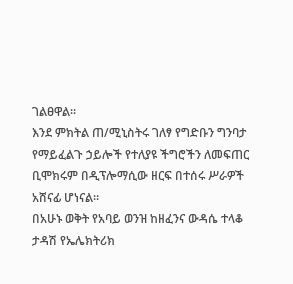ገልፀዋል።
እንደ ምክትል ጠ/ሚኒስትሩ ገለፃ የግድቡን ግንባታ የማይፈልጉ ኃይሎች የተለያዩ ችግሮችን ለመፍጠር ቢሞክሩም በዲፕሎማሲው ዘርፍ በተሰሩ ሥራዎች አሸናፊ ሆነናል።
በአሁኑ ወቅት የአባይ ወንዝ ከዘፈንና ውዳሴ ተላቆ ታዳሽ የኤሌክትሪክ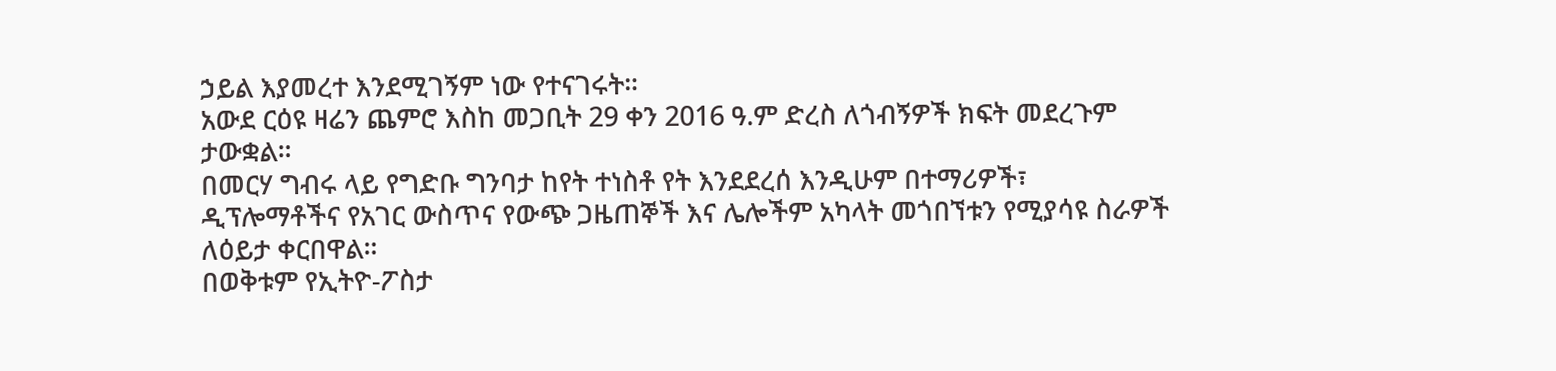ኃይል እያመረተ እንደሚገኝም ነው የተናገሩት።
አውደ ርዕዩ ዛሬን ጨምሮ እስከ መጋቢት 29 ቀን 2016 ዓ.ም ድረስ ለጎብኝዎች ክፍት መደረጉም ታውቋል።
በመርሃ ግብሩ ላይ የግድቡ ግንባታ ከየት ተነስቶ የት እንደደረሰ እንዲሁም በተማሪዎች፣ ዲፕሎማቶችና የአገር ውስጥና የውጭ ጋዜጠኞች እና ሌሎችም አካላት መጎበኘቱን የሚያሳዩ ስራዎች ለዕይታ ቀርበዋል።
በወቅቱም የኢትዮ-ፖስታ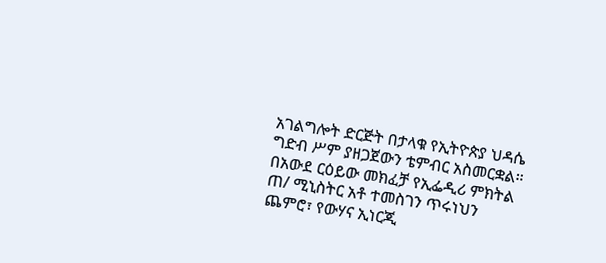አገልግሎት ድርጅት በታላቁ የኢትዮጵያ ህዳሴ ግድብ ሥም ያዘጋጀውን ቴምብር አስመርቋል።
በአውደ ርዕይው መክፈቻ የኢፌዲሪ ምክትል ጠ/ ሚኒስትር አቶ ተመስገን ጥሩነህን ጨምሮ፣ የውሃና ኢነርጂ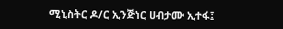ሚኒስትር ዶ/ር ኢንጅነር ሀብታሙ ኢተፋ፤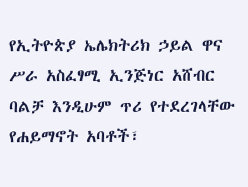የኢትዮጵያ ኤሌክትሪክ ኃይል ዋና ሥራ አስፈፃሚ ኢንጅነር አሸብር ባልቻ እንዲሁም ጥሪ የተደረገላቸው የሐይማኖት አባቶች፣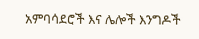አምባሳደሮች እና ሌሎች እንግዶች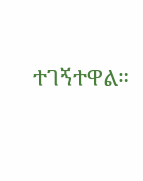ተገኝተዋል።